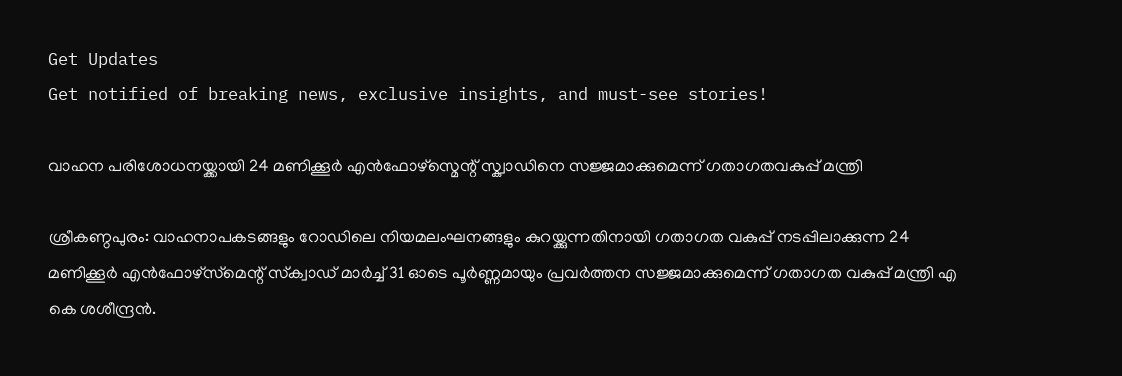Get Updates
Get notified of breaking news, exclusive insights, and must-see stories!

വാഹന പരിശോധനയ്ക്കായി 24 മണിക്കൂർ എൻഫോഴ്സ്മെന്റ് സ്ക്വാഡിനെ സജ്ജമാക്കുമെന്ന് ഗതാഗതവകുപ്പ് മന്ത്രി

ശ്രീകണ്ഠപുരം: വാഹനാപകടങ്ങളും റോഡിലെ നിയമലംഘനങ്ങളും കുറയ്ക്കുന്നതിനായി ഗതാഗത വകുപ്പ് നടപ്പിലാക്കുന്ന 24 മണിക്കൂര്‍ എന്‍ഫോഴ്‌സ്‌മെന്റ് സ്‌ക്വാഡ് മാര്‍ച്ച് 31 ഓടെ പൂര്‍ണ്ണമായും പ്രവര്‍ത്തന സജ്ജമാക്കുമെന്ന് ഗതാഗത വകുപ്പ് മന്ത്രി എ കെ ശശീന്ദ്രന്‍.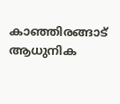കാഞ്ഞിരങ്ങാട് ആധുനിക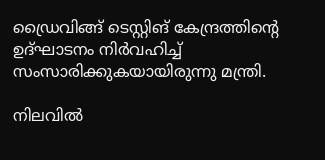ഡ്രൈവിങ്ങ് ടെസ്റ്റിങ് കേന്ദ്രത്തിന്റെ ഉദ്ഘാടനം നിര്‍വഹിച്ച് സംസാരിക്കുകയായിരുന്നു മന്ത്രി.

നിലവില്‍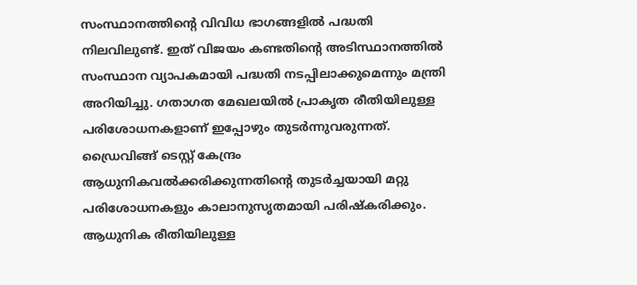സംസ്ഥാനത്തിന്റെ വിവിധ ഭാഗങ്ങളില്‍ പദ്ധതി നിലവിലുണ്ട്. ഇത് വിജയം കണ്ടതിന്റെ അടിസ്ഥാനത്തില്‍ സംസ്ഥാന വ്യാപകമായി പദ്ധതി നടപ്പിലാക്കുമെന്നും മന്ത്രി അറിയിച്ചു. ഗതാഗത മേഖലയില്‍ പ്രാകൃത രീതിയിലുള്ള പരിശോധനകളാണ് ഇപ്പോഴും തുടര്‍ന്നുവരുന്നത്. ഡ്രൈവിങ്ങ് ടെസ്റ്റ് കേന്ദ്രം ആധുനികവല്‍ക്കരിക്കുന്നതിന്റെ തുടര്‍ച്ചയായി മറ്റു പരിശോധനകളും കാലാനുസൃതമായി പരിഷ്‌കരിക്കും. ആധുനിക രീതിയിലുള്ള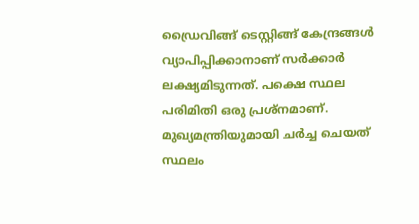ഡ്രൈവിങ്ങ് ടെസ്റ്റിങ്ങ് കേന്ദ്രങ്ങള്‍ വ്യാപിപ്പിക്കാനാണ് സര്‍ക്കാര്‍ ലക്ഷ്യമിടുന്നത്. പക്ഷെ സ്ഥല പരിമിതി ഒരു പ്രശ്‌നമാണ്. മുഖ്യമന്ത്രിയുമായി ചര്‍ച്ച ചെയത് സ്ഥലം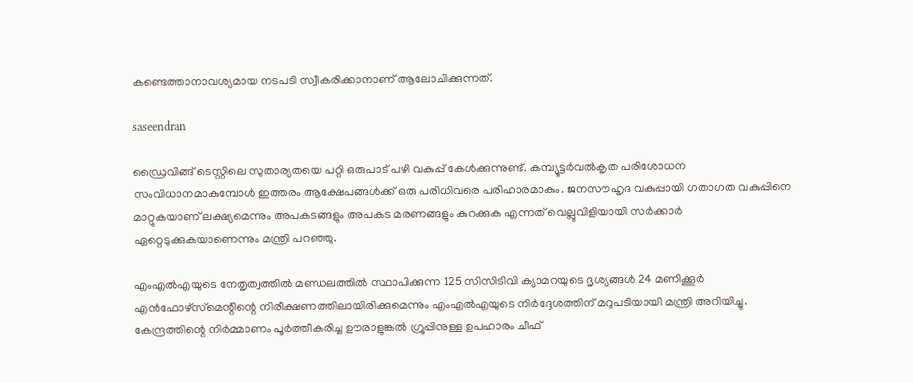കണ്ടെത്താനാവശ്യമായ നടപടി സ്വീകരിക്കാനാണ് ആലോചിക്കുന്നത്.

saseendran

ഡ്രൈവിങ്ങ് ടെസ്റ്റിലെ സുതാര്യതയെ പറ്റി ഒരുപാട് പഴി വകുപ്പ് കേള്‍ക്കുന്നുണ്ട്. കമ്പ്യൂട്ടര്‍വല്‍കൃത പരിശോധന സംവിധാനമാകുമ്പോള്‍ ഇത്തരം ആക്ഷേപങ്ങള്‍ക്ക് ഒരു പരിധിവരെ പരിഹാരമാകും. ജനസൗഹൃദ വകുപ്പായി ഗതാഗത വകുപ്പിനെ മാറ്റുകയാണ് ലക്ഷ്യമെന്നും അപകടങ്ങളും അപകട മരണങ്ങളും കുറക്കുക എന്നത് വെല്ലുവിളിയായി സര്‍ക്കാര്‍ ഏറ്റെടുക്കുകയാണെന്നും മന്ത്രി പറഞ്ഞു.

എംഎല്‍എയുടെ നേതൃത്വത്തില്‍ മണ്ഡലത്തില്‍ സ്ഥാപിക്കുന്ന 125 സിസിടിവി ക്യാമറയുടെ ദൃശ്യങ്ങള്‍ 24 മണിക്കൂര്‍ എന്‍ഫോഴ്‌സ്‌മെന്റിന്റെ നിരീക്ഷണത്തിലായിരിക്കുമെന്നും എംഎല്‍എയുടെ നിര്‍ദ്ദേശത്തിന് മറുപടിയായി മന്ത്രി അറിയിച്ചു. കേന്ദ്രത്തിന്റെ നിര്‍മ്മാണം പൂര്‍ത്തീകരിച്ച ഊരാളുങ്കല്‍ ഗ്രൂപ്പിനുള്ള ഉപഹാരം ചീഫ്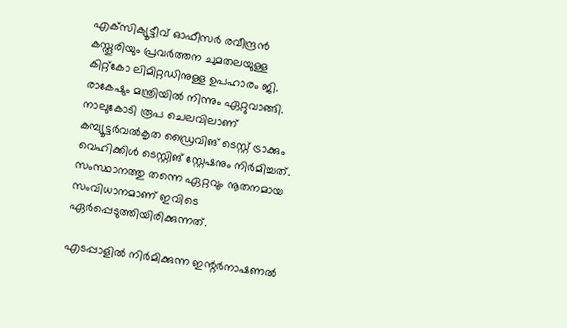എക്‌സിക്യൂട്ടീവ് ഓഫീസര്‍ രവീന്ദ്രന്‍ കസ്തൂരിയും പ്രവര്‍ത്തന ചുമതലയുള്ള കിറ്റ്‌കോ ലിമിറ്റഡിനുള്ള ഉപഹാരം ജി. രാകേഷും മന്ത്രിയില്‍ നിന്നും ഏറ്റുവാങ്ങി. നാലുകോടി രൂപ ചെലവിലാണ് കമ്പ്യൂട്ടര്‍വല്‍കൃത ഡ്രൈവിങ് ടെസ്റ്റ് ട്രാക്കും വെഹിക്കിള്‍ ടെസ്റ്റിങ് സ്റ്റേഷനും നിര്‍മിച്ചത്. സംസ്ഥാനത്തു തന്നെ ഏറ്റവും നൂതനമായ സംവിധാനമാണ് ഇവിടെ ഏര്‍പ്പെടുത്തിയിരിക്കുന്നത്.

എടപ്പാളില്‍ നിര്‍മിക്കുന്ന ഇന്റര്‍നാഷണല്‍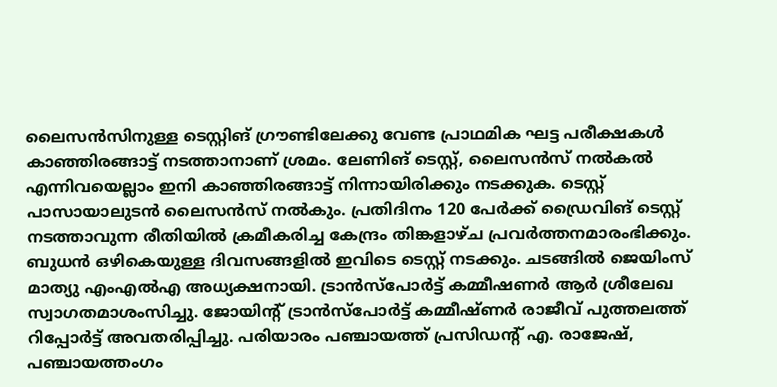ലൈസന്‍സിനുള്ള ടെസ്റ്റിങ് ഗ്രൗണ്ടിലേക്കു വേണ്ട പ്രാഥമിക ഘട്ട പരീക്ഷകള്‍ കാഞ്ഞിരങ്ങാട്ട് നടത്താനാണ് ശ്രമം. ലേണിങ് ടെസ്റ്റ്, ലൈസന്‍സ് നല്‍കല്‍ എന്നിവയെല്ലാം ഇനി കാഞ്ഞിരങ്ങാട്ട് നിന്നായിരിക്കും നടക്കുക. ടെസ്റ്റ് പാസായാലുടന്‍ ലൈസന്‍സ് നല്‍കും. പ്രതിദിനം 120 പേര്‍ക്ക് ഡ്രൈവിങ് ടെസ്റ്റ് നടത്താവുന്ന രീതിയില്‍ ക്രമീകരിച്ച കേന്ദ്രം തിങ്കളാഴ്ച പ്രവര്‍ത്തനമാരംഭിക്കും. ബുധന്‍ ഒഴികെയുള്ള ദിവസങ്ങളില്‍ ഇവിടെ ടെസ്റ്റ് നടക്കും. ചടങ്ങില്‍ ജെയിംസ് മാത്യു എംഎല്‍എ അധ്യക്ഷനായി. ട്രാന്‍സ്‌പോര്‍ട്ട് കമ്മീഷണര്‍ ആര്‍ ശ്രീലേഖ സ്വാഗതമാശംസിച്ചു. ജോയിന്റ് ട്രാന്‍സ്‌പോര്‍ട്ട് കമ്മീഷ്ണര്‍ രാജീവ് പുത്തലത്ത് റിപ്പോര്‍ട്ട് അവതരിപ്പിച്ചു. പരിയാരം പഞ്ചായത്ത് പ്രസിഡന്റ് എ. രാജേഷ്, പഞ്ചായത്തംഗം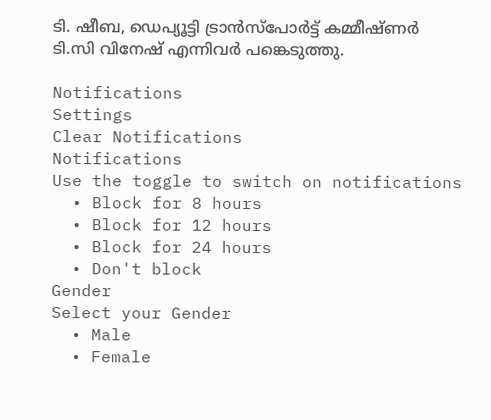ടി. ഷീബ, ഡെപ്യൂട്ടി ട്രാന്‍സ്‌പോര്‍ട്ട് കമ്മീഷ്ണര്‍ ടി.സി വിനേഷ് എന്നിവർ പങ്കെടുത്തു.

Notifications
Settings
Clear Notifications
Notifications
Use the toggle to switch on notifications
  • Block for 8 hours
  • Block for 12 hours
  • Block for 24 hours
  • Don't block
Gender
Select your Gender
  • Male
  • Female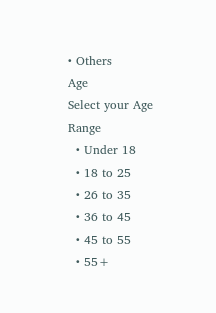• Others
Age
Select your Age Range
  • Under 18
  • 18 to 25
  • 26 to 35
  • 36 to 45
  • 45 to 55
  • 55+